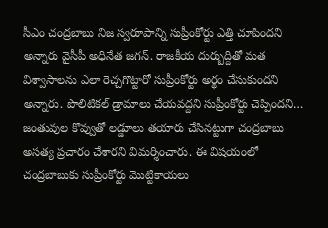సీఎం చంద్రబాబు నిజ స్వరూపాన్ని సుప్రీంకోర్టు ఎత్తి చూపిందని అన్నారు వైసీపీ అధినేత జగన్. రాజకీయ దుర్బుద్దితో మత విశ్వాసాలను ఎలా రెచ్చగొట్టారో సుప్రీంకోర్టు అర్థం చేసుకుందని అన్నారు. పొలిటికల్ డ్రామాలు చేయవద్దని సుప్రీంకోర్టు చెప్పిందని… జంతువుల కొవ్వుతో లడ్డూలు తయారు చేసినట్టుగా చంద్రబాబు అసత్య ప్రచారం చేశారని విమర్శించారు. ఈ విషయంలో చంద్రబాబుకు సుప్రీంకోర్టు మొట్టికాయలు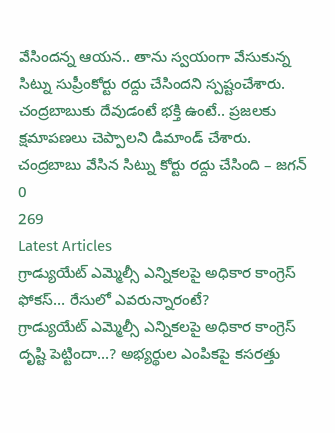వేసిందన్న ఆయన.. తాను స్వయంగా వేసుకున్న సిట్ను సుప్రీంకోర్టు రద్దు చేసిందని స్పష్టంచేశారు. చంద్రబాబుకు దేవుడంటే భక్తి ఉంటే.. ప్రజలకు క్షమాపణలు చెప్పాలని డిమాండ్ చేశారు.
చంద్రబాబు వేసిన సిట్ను కోర్టు రద్దు చేసింది – జగన్
0
269
Latest Articles
గ్రాడ్యుయేట్ ఎమ్మెల్సీ ఎన్నికలపై అధికార కాంగ్రెస్ ఫోకస్… రేసులో ఎవరున్నారంటే?
గ్రాడ్యుయేట్ ఎమ్మెల్సీ ఎన్నికలపై అధికార కాంగ్రెస్ దృష్టి పెట్టిందా...? అభ్యర్థుల ఎంపికపై కసరత్తు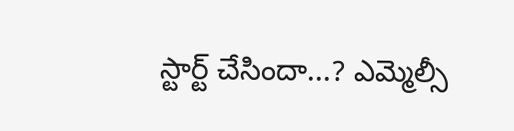స్టార్ట్ చేసిందా...? ఎమ్మెల్సీ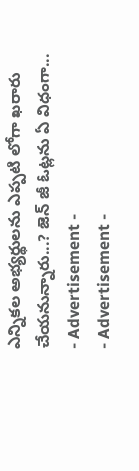ఎన్నికల అభ్యర్థులను ఎప్పటి లోగా ఖరారు చేయనున్నారు...? జెన్ జీ ఓట్లను ఏ విధంగా...
- Advertisement -
- Advertisement -